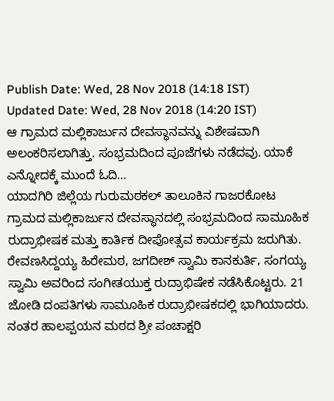Publish Date: Wed, 28 Nov 2018 (14:18 IST)
Updated Date: Wed, 28 Nov 2018 (14:20 IST)
ಆ ಗ್ರಾಮದ ಮಲ್ಲಿಕಾರ್ಜುನ ದೇವಸ್ಥಾನವನ್ನು ವಿಶೇಷವಾಗಿ ಅಲಂಕರಿಸಲಾಗಿತ್ತು. ಸಂಭ್ರಮದಿಂದ ಪೂಜೆಗಳು ನಡೆದವು. ಯಾಕೆ ಎನ್ನೋದಕ್ಕೆ ಮುಂದೆ ಓದಿ…
ಯಾದಗಿರಿ ಜಿಲ್ಲೆಯ ಗುರುಮಠಕಲ್ ತಾಲೂಕಿನ ಗಾಜರಕೋಟ ಗ್ರಾಮದ ಮಲ್ಲಿಕಾರ್ಜುನ ದೇವಸ್ಥಾನದಲ್ಲಿ ಸಂಭ್ರಮದಿಂದ ಸಾಮೂಹಿಕ ರುದ್ರಾಭೀಷಕ ಮತ್ತು ಕಾರ್ತಿಕ ದೀಪೋತ್ಸವ ಕಾರ್ಯಕ್ರಮ ಜರುಗಿತು.
ರೇವಣಸಿದ್ದಯ್ಯ ಹಿರೇಮಠ, ಜಗದೀಶ್ ಸ್ವಾಮಿ ಕಾನಕುರ್ತಿ, ಸಂಗಯ್ಯ ಸ್ವಾಮಿ ಅವರಿಂದ ಸಂಗೀತಯುಕ್ತ ರುದ್ರಾಭಿಷೇಕ ನಡೆಸಿಕೊಟ್ಟರು. 21 ಜೋಡಿ ದಂಪತಿಗಳು ಸಾಮೂಹಿಕ ರುದ್ರಾಭೀಷಕದಲ್ಲಿ ಭಾಗಿಯಾದರು. ನಂತರ ಹಾಲಪ್ಪಯನ ಮಠದ ಶ್ರೀ ಪಂಚಾಕ್ಷರಿ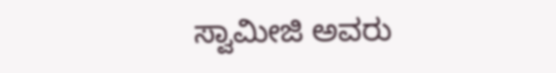ಸ್ವಾಮೀಜಿ ಅವರು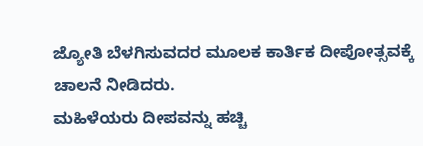ಜ್ಯೋತಿ ಬೆಳಗಿಸುವದರ ಮೂಲಕ ಕಾರ್ತಿಕ ದೀಪೋತ್ಸವಕ್ಕೆ ಚಾಲನೆ ನೀಡಿದರು.
ಮಹಿಳೆಯರು ದೀಪವನ್ನು ಹಚ್ಚಿ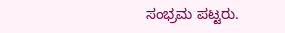ಸಂಭ್ರಮ ಪಟ್ಟರು.